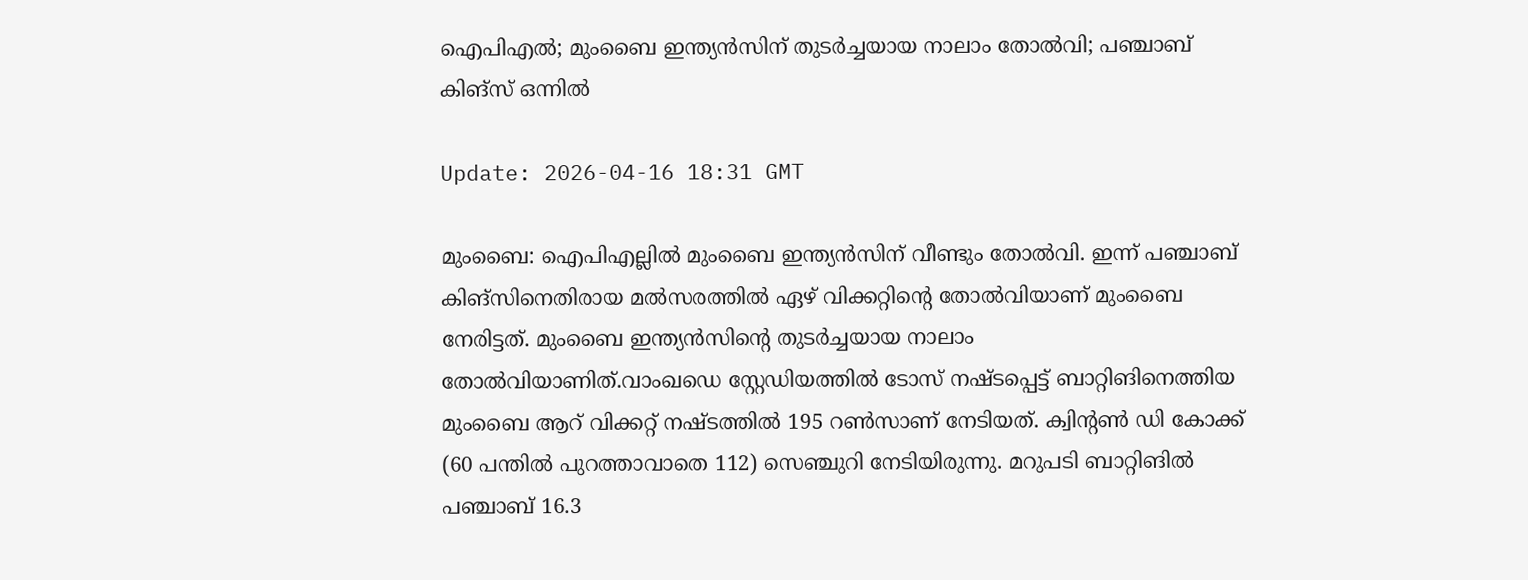ഐപിഎല്‍; മുംബൈ ഇന്ത്യന്‍സിന് തുടര്‍ച്ചയായ നാലാം തോല്‍വി; പഞ്ചാബ് കിങ്‌സ് ഒന്നില്‍

Update: 2026-04-16 18:31 GMT

മുംബൈ: ഐപിഎല്ലില്‍ മുംബൈ ഇന്ത്യന്‍സിന് വീണ്ടും തോല്‍വി. ഇന്ന് പഞ്ചാബ് കിങ്സിനെതിരായ മല്‍സരത്തില്‍ ഏഴ് വിക്കറ്റിന്റെ തോല്‍വിയാണ് മുംബൈ നേരിട്ടത്. മുംബൈ ഇന്ത്യന്‍സിന്റെ തുടര്‍ച്ചയായ നാലാം തോല്‍വിയാണിത്.വാംഖഡെ സ്റ്റേഡിയത്തില്‍ ടോസ് നഷ്ടപ്പെട്ട് ബാറ്റിങിനെത്തിയ മുംബൈ ആറ് വിക്കറ്റ് നഷ്ടത്തില്‍ 195 റണ്‍സാണ് നേടിയത്. ക്വിന്റണ്‍ ഡി കോക്ക് (60 പന്തില്‍ പുറത്താവാതെ 112) സെഞ്ചുറി നേടിയിരുന്നു. മറുപടി ബാറ്റിങില്‍ പഞ്ചാബ് 16.3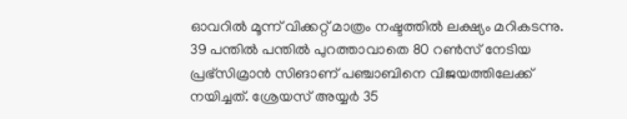ഓവറില്‍ മൂന്ന് വിക്കറ്റ് മാത്രം നഷ്ടത്തില്‍ ലക്ഷ്യം മറികടന്നു. 39 പന്തില്‍ പന്തില്‍ പുറത്താവാതെ 80 റണ്‍സ് നേടിയ പ്രഭ്സിമ്രാന്‍ സിങാണ് പഞ്ചാബിനെ വിജയത്തിലേക്ക് നയിച്ചത്. ശ്രേയസ് അയ്യര്‍ 35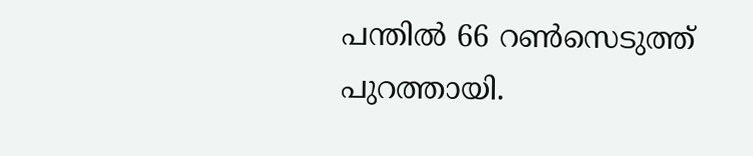പന്തില്‍ 66 റണ്‍സെടുത്ത് പുറത്തായി.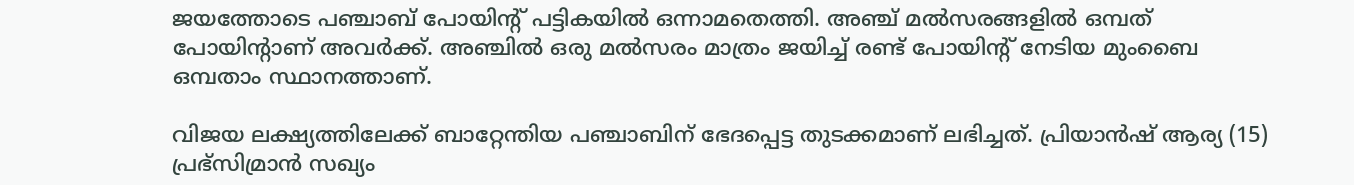ജയത്തോടെ പഞ്ചാബ് പോയിന്റ് പട്ടികയില്‍ ഒന്നാമതെത്തി. അഞ്ച് മല്‍സരങ്ങളില്‍ ഒമ്പത് പോയിന്റാണ് അവര്‍ക്ക്. അഞ്ചില്‍ ഒരു മല്‍സരം മാത്രം ജയിച്ച് രണ്ട് പോയിന്റ് നേടിയ മുംബൈ ഒമ്പതാം സ്ഥാനത്താണ്.

വിജയ ലക്ഷ്യത്തിലേക്ക് ബാറ്റേന്തിയ പഞ്ചാബിന് ഭേദപ്പെട്ട തുടക്കമാണ് ലഭിച്ചത്. പ്രിയാന്‍ഷ് ആര്യ (15) പ്രഭ്സിമ്രാന്‍ സഖ്യം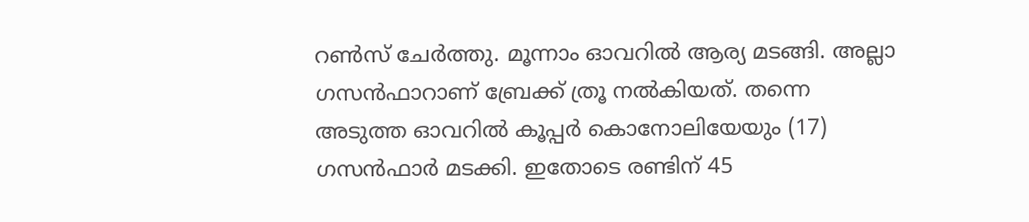റണ്‍സ് ചേര്‍ത്തു. മൂന്നാം ഓവറില്‍ ആര്യ മടങ്ങി. അല്ലാ ഗസന്‍ഫാറാണ് ബ്രേക്ക് ത്രൂ നല്‍കിയത്. തന്നെ അടുത്ത ഓവറില്‍ കൂപ്പര്‍ കൊനോലിയേയും (17) ഗസന്‍ഫാര്‍ മടക്കി. ഇതോടെ രണ്ടിന് 45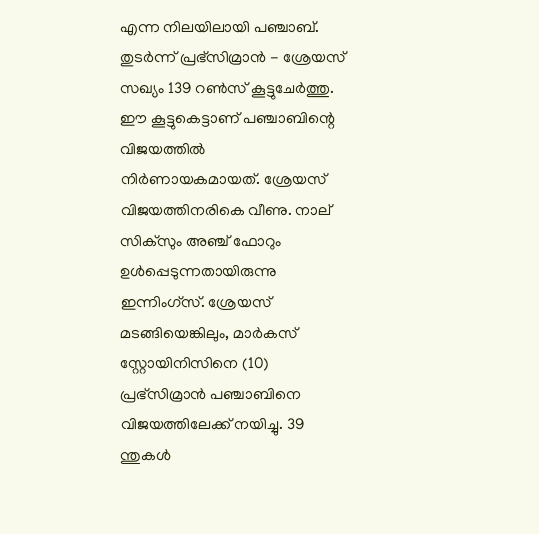എന്ന നിലയിലായി പഞ്ചാബ്. തുടര്‍ന്ന് പ്രഭ്സിമ്രാന്‍ - ശ്രേയസ് സഖ്യം 139 റണ്‍സ് കൂട്ടുചേര്‍ത്തു. ഈ കൂട്ടുകെട്ടാണ് പഞ്ചാബിന്റെ വിജയത്തില്‍ നിര്‍ണായകമായത്. ശ്രേയസ് വിജയത്തിനരികെ വീണു. നാല് സിക്സും അഞ്ച് ഫോറും ഉള്‍പ്പെടുന്നതായിരുന്നു ഇന്നിംഗ്സ്. ശ്രേയസ് മടങ്ങിയെങ്കിലും, മാര്‍കസ് സ്റ്റോയിനിസിനെ (10) പ്രഭ്സിമ്രാന്‍ പഞ്ചാബിനെ വിജയത്തിലേക്ക് നയിച്ചു. 39 ന്തുകള്‍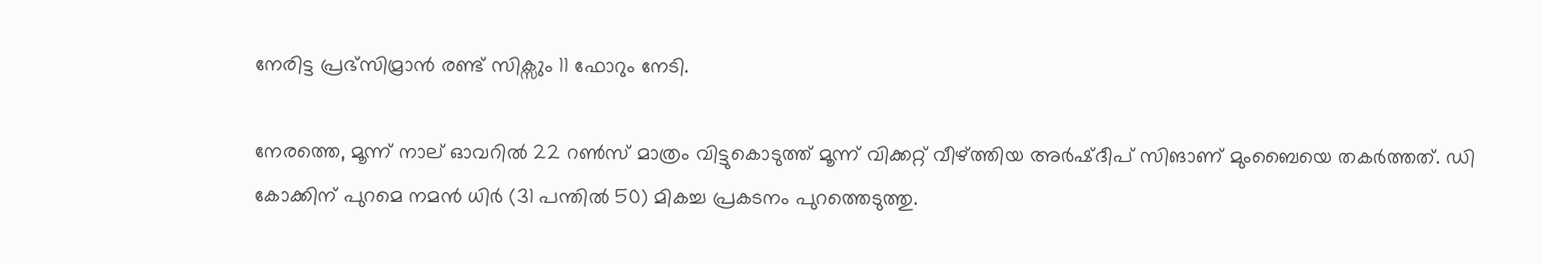നേരിട്ട പ്രഭ്സിമ്രാന്‍ രണ്ട് സിക്സും 11 ഫോറും നേടി.

നേരത്തെ, മൂന്ന് നാല് ഓവറില്‍ 22 റണ്‍സ് മാത്രം വിട്ടുകൊടുത്ത് മൂന്ന് വിക്കറ്റ് വീഴ്ത്തിയ അര്‍ഷ്ദീപ് സിങാണ് മുംബൈയെ തകര്‍ത്തത്. ഡി കോക്കിന് പുറമെ നമന്‍ ധിര്‍ (31 പന്തില്‍ 50) മികച്ച പ്രകടനം പുറത്തെടുത്തു.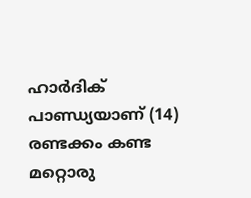ഹാര്‍ദിക് പാണ്ഡ്യയാണ് (14) രണ്ടക്കം കണ്ട മറ്റൊരു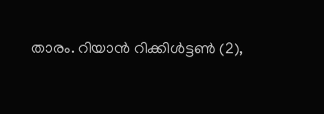താരം. റിയാന്‍ റിക്കിള്‍ട്ടണ്‍ (2),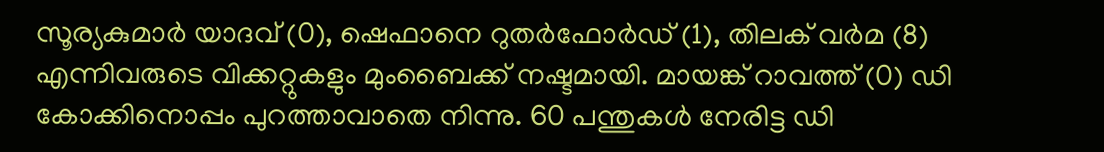സൂര്യകുമാര്‍ യാദവ് (0), ഷെഫാനെ റുതര്‍ഫോര്‍ഡ് (1), തിലക് വര്‍മ (8) എന്നിവരുടെ വിക്കറ്റുകളും മുംബൈക്ക് നഷ്ടമായി. മായങ്ക് റാവത്ത് (0) ഡി കോക്കിനൊപ്പം പുറത്താവാതെ നിന്നു. 60 പന്തുകള്‍ നേരിട്ട ഡി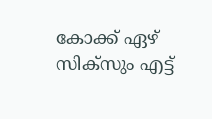കോക്ക് ഏഴ് സിക്സും എട്ട്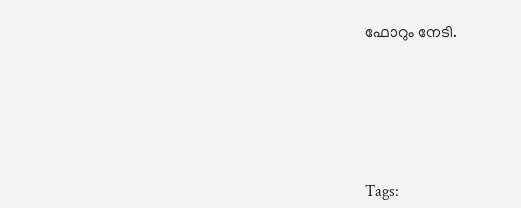ഫോറും നേടി.






Tags: